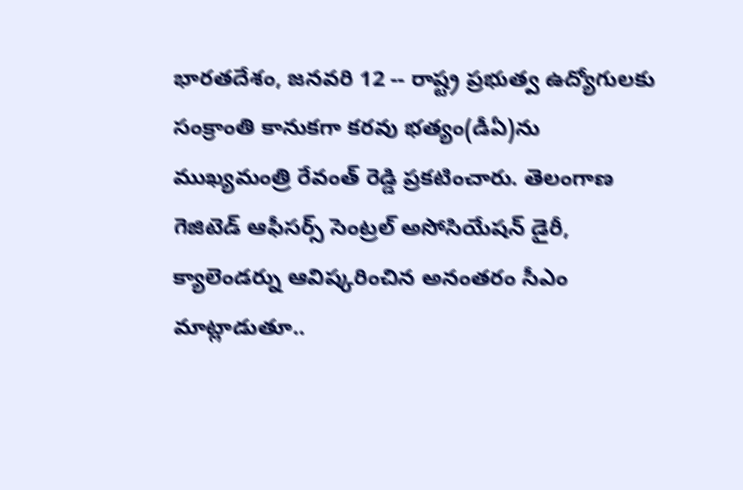భారతదేశం, జనవరి 12 -- రాష్ట్ర ప్రభుత్వ ఉద్యోగులకు సంక్రాంతి కానుకగా కరవు భత్యం(డీఏ)ను ముఖ్యమంత్రి రేవంత్ రెడ్డి ప్రకటించారు. తెలంగాణ గెజిటెడ్ ఆఫీసర్స్ సెంట్రల్ అసోసియేషన్ డైరీ, క్యాలెండర్ను ఆవిష్కరించిన అనంతరం సీఎం మాట్లాడుతూ..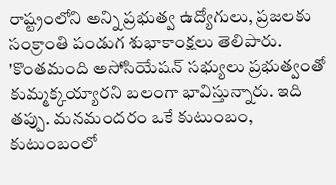రాష్ట్రంలోని అన్ని ప్రభుత్వ ఉద్యోగులు, ప్రజలకు సంక్రాంతి పండుగ శుభాకాంక్షలు తెలిపారు. 'కొంతమంది అసోసియేషన్ సభ్యులు ప్రభుత్వంతో కుమ్మక్కయ్యారని బలంగా భావిస్తున్నారు. ఇది తప్పు. మనమందరం ఒకే కుటుంబం, కుటుంబంలో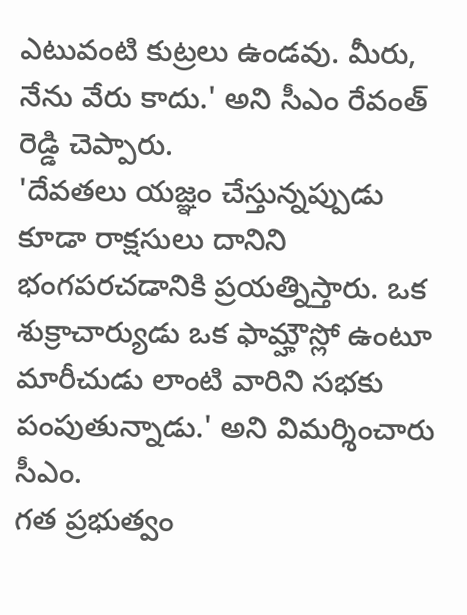ఎటువంటి కుట్రలు ఉండవు. మీరు, నేను వేరు కాదు.' అని సీఎం రేవంత్ రెడ్డి చెప్పారు.
'దేవతలు యజ్ఞం చేస్తున్నప్పుడు కూడా రాక్షసులు దానిని భంగపరచడానికి ప్రయత్నిస్తారు. ఒక శుక్రాచార్యుడు ఒక ఫామ్హౌస్లో ఉంటూ మారీచుడు లాంటి వారిని సభకు పంపుతున్నాడు.' అని విమర్శించారు సీఎం.
గత ప్రభుత్వం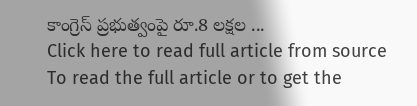కాంగ్రెస్ ప్రభుత్వంపై రూ.8 లక్షల ...
Click here to read full article from source
To read the full article or to get the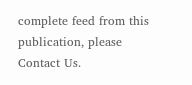complete feed from this publication, please
Contact Us.